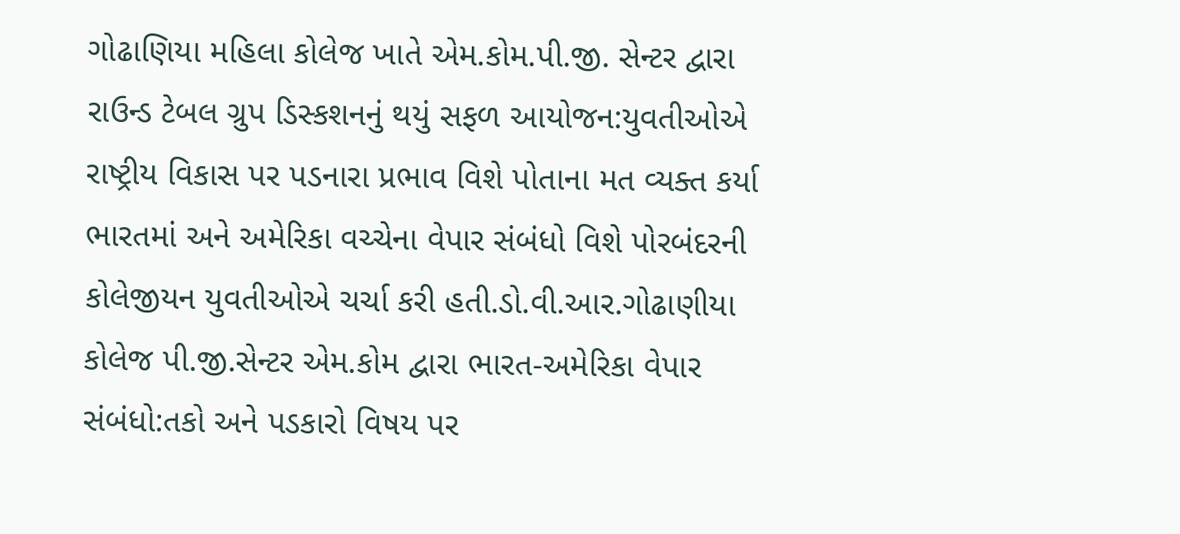ગોઢાણિયા મહિલા કોલેજ ખાતે એમ.કોમ.પી.જી. સેન્ટર દ્વારા રાઉન્ડ ટેબલ ગ્રુપ ડિસ્કશનનું થયું સફળ આયોજન:યુવતીઓએ રાષ્ટ્રીય વિકાસ પર પડનારા પ્રભાવ વિશે પોતાના મત વ્યક્ત કર્યા
ભારતમાં અને અમેરિકા વચ્ચેના વેપાર સંબંધો વિશે પોરબંદરની કોલેજીયન યુવતીઓએ ચર્ચા કરી હતી.ડો.વી.આર.ગોઢાણીયા કોલેજ પી.જી.સેન્ટર એમ.કોમ દ્વારા ભારત-અમેરિકા વેપાર સંબંધો:તકો અને પડકારો વિષય પર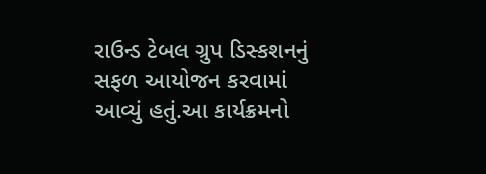રાઉન્ડ ટેબલ ગ્રુપ ડિસ્કશનનું સફળ આયોજન કરવામાં આવ્યું હતું.આ કાર્યક્રમનો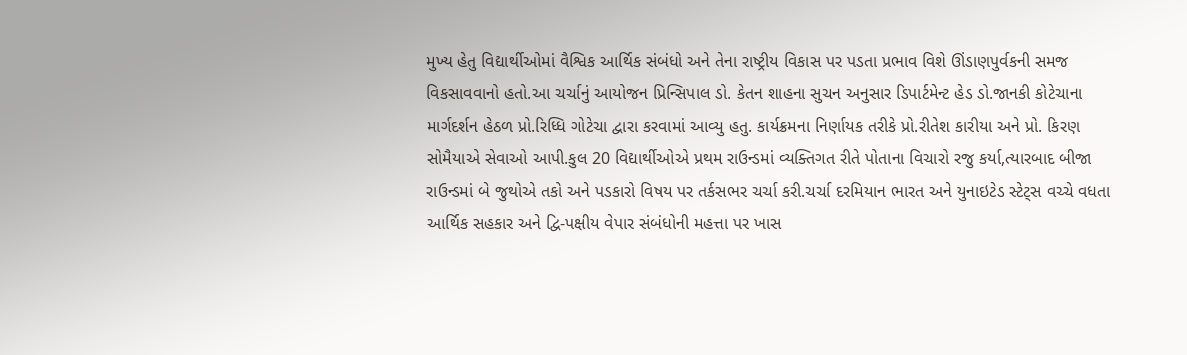મુખ્ય હેતુ વિદ્યાર્થીઓમાં વૈશ્વિક આર્થિક સંબંધો અને તેના રાષ્ટ્રીય વિકાસ પર પડતા પ્રભાવ વિશે ઊંડાણપુર્વકની સમજ વિકસાવવાનો હતો.આ ચર્ચાનું આયોજન પ્રિન્સિપાલ ડો. કેતન શાહના સુચન અનુસાર ડિપાર્ટમેન્ટ હેડ ડો.જાનકી કોટેચાના માર્ગદર્શન હેઠળ પ્રો.રિધ્ધિ ગોટેચા દ્વારા કરવામાં આવ્યુ હતુ. કાર્યક્રમના નિર્ણાયક તરીકે પ્રો.રીતેશ કારીયા અને પ્રો. કિરણ સોમૈયાએ સેવાઓ આપી.કુલ 20 વિદ્યાર્થીઓએ પ્રથમ રાઉન્ડમાં વ્યક્તિગત રીતે પોતાના વિચારો રજુ કર્યા,ત્યારબાદ બીજા રાઉન્ડમાં બે જુથોએ તકો અને પડકારો વિષય પર તર્કસભર ચર્ચા કરી.ચર્ચા દરમિયાન ભારત અને યુનાઇટેડ સ્ટેટ્સ વચ્ચે વધતા આર્થિક સહકાર અને દ્વિ-પક્ષીય વેપાર સંબંધોની મહત્તા પર ખાસ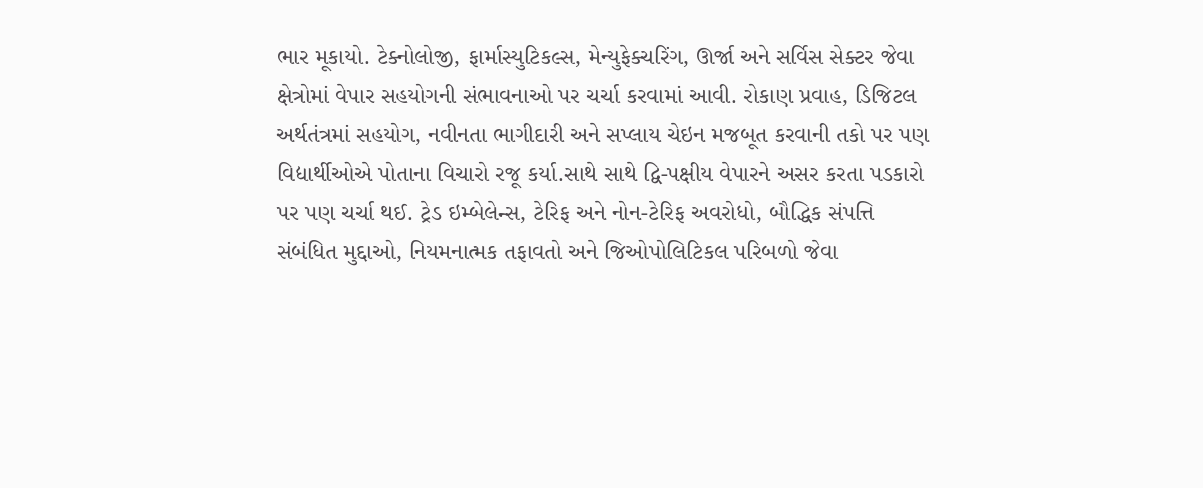ભાર મૂકાયો. ટેક્નોલોજી, ફાર્માસ્યુટિકલ્સ, મેન્યુફેક્ચરિંગ, ઊર્જા અને સર્વિસ સેક્ટર જેવા ક્ષેત્રોમાં વેપાર સહયોગની સંભાવનાઓ પર ચર્ચા કરવામાં આવી. રોકાણ પ્રવાહ, ડિજિટલ અર્થતંત્રમાં સહયોગ, નવીનતા ભાગીદારી અને સપ્લાય ચેઇન મજબૂત કરવાની તકો પર પણ વિદ્યાર્થીઓએ પોતાના વિચારો રજૂ કર્યા.સાથે સાથે દ્વિ-પક્ષીય વેપારને અસર કરતા પડકારો પર પણ ચર્ચા થઈ. ટ્રેડ ઇમ્બેલેન્સ, ટેરિફ અને નોન-ટેરિફ અવરોધો, બૌદ્ધિક સંપત્તિ સંબંધિત મુદ્દાઓ, નિયમનાત્મક તફાવતો અને જિઓપોલિટિકલ પરિબળો જેવા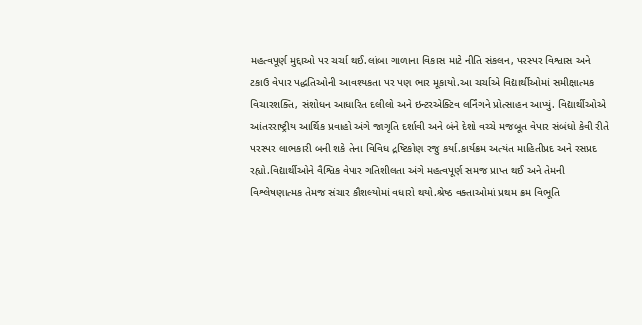મહત્વપૂર્ણ મુદ્દાઓ પર ચર્ચા થઈ.લાંબા ગાળાના વિકાસ માટે નીતિ સંકલન, પરસ્પર વિશ્વાસ અને ટકાઉ વેપાર પદ્ધતિઓની આવશ્યકતા પર પણ ભાર મૂકાયો.આ ચર્ચાએ વિદ્યાર્થીઓમાં સમીક્ષાત્મક વિચારશક્તિ, સંશોધન આધારિત દલીલો અને ઇન્ટરએક્ટિવ લર્નિંગને પ્રોત્સાહન આપ્યું. વિદ્યાર્થીઓએ આંતરરાષ્ટ્રીય આર્થિક પ્રવાહો અંગે જાગૃતિ દર્શાવી અને બંને દેશો વચ્ચે મજબૂત વેપાર સંબંધો કેવી રીતે પરસ્પર લાભકારી બની શકે તેના વિવિધ દ્રષ્ટિકોણ રજુ કર્યા.કાર્યક્રમ અત્યંત માહિતીપ્રદ અને રસપ્રદ રહ્યો.વિદ્યાર્થીઓને વૈશ્વિક વેપાર ગતિશીલતા અંગે મહત્વપૂર્ણ સમજ પ્રાપ્ત થઈ અને તેમની વિશ્લેષણાત્મક તેમજ સંચાર કૌશલ્યોમાં વધારો થયો.શ્રેષ્ઠ વક્તાઓમાં પ્રથમ ક્રમ વિભૂતિ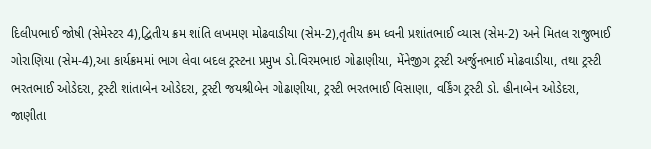દિલીપભાઈ જોષી (સેમેસ્ટર 4),દ્વિતીય ક્રમ શાંતિ લખમણ મોઢવાડીયા (સેમ-2),તૃતીય ક્રમ ધ્વની પ્રશાંતભાઈ વ્યાસ (સેમ-2) અને મિતલ રાજુભાઈ ગોરાણિયા (સેમ-4),આ કાર્યક્રમમાં ભાગ લેવા બદલ ટ્રસ્ટના પ્રમુખ ડો.વિરમભાઇ ગોઢાણીયા, મેંનેજીગ ટ્રસ્ટી અર્જુનભાઈ મોઢવાડીયા, તથા ટ્રસ્ટી ભરતભાઈ ઓડેદરા, ટ્રસ્ટી શાંતાબેન ઓડેદરા, ટ્રસ્ટી જયશ્રીબેન ગોઢાણીયા, ટ્રસ્ટી ભરતભાઈ વિસાણા, વર્કિંગ ટ્રસ્ટી ડો. હીનાબેન ઓડેદરા, જાણીતા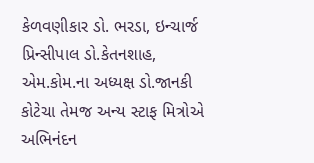કેળવણીકાર ડો. ભરડા, ઇન્ચાર્જ પ્રિન્સીપાલ ડો.કેતનશાહ, એમ.કોમ.ના અધ્યક્ષ ડો.જાનકી કોટેચા તેમજ અન્ય સ્ટાફ મિત્રોએ અભિનંદન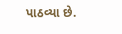પાઠવ્યા છે.